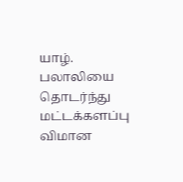யாழ். பலாலியை தொடர்ந்து மட்டக்களப்பு விமான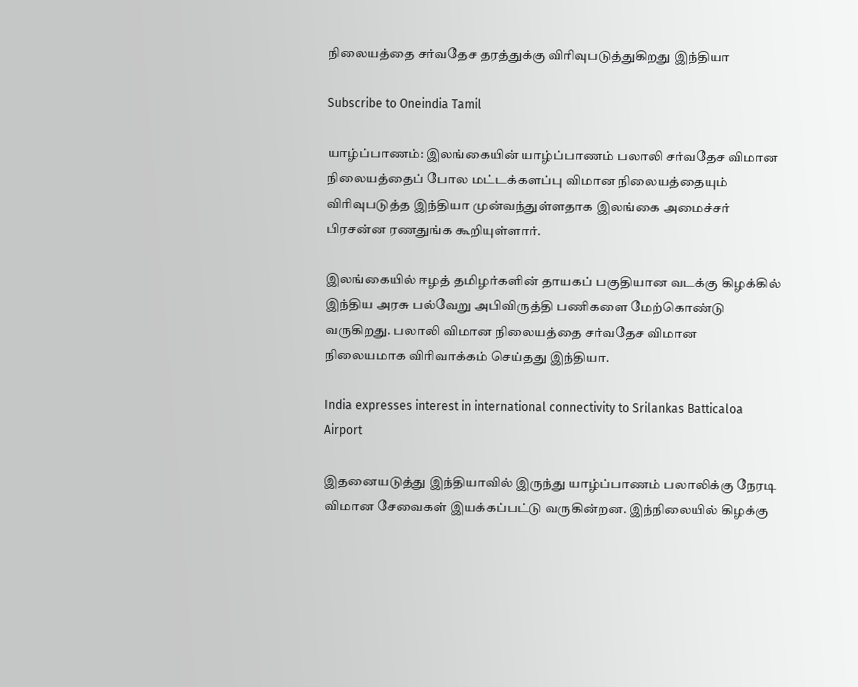நிலையத்தை சர்வதேச தரத்துக்கு விரிவுபடுத்துகிறது இந்தியா

Subscribe to Oneindia Tamil

யாழ்ப்பாணம்: இலங்கையின் யாழ்ப்பாணம் பலாலி சர்வதேச விமான நிலையத்தைப் போல மட்டக்களப்பு விமான நிலையத்தையும் விரிவுபடுத்த இந்தியா முன்வந்துள்ளதாக இலங்கை அமைச்சர் பிரசன்ன ரணதுங்க கூறியுள்ளார்.

இலங்கையில் ஈழத் தமிழர்களின் தாயகப் பகுதியான வடக்கு கிழக்கில் இந்திய அரசு பல்வேறு அபிவிருத்தி பணிகளை மேற்கொண்டு வருகிறது. பலாலி விமான நிலையத்தை சர்வதேச விமான நிலையமாக விரிவாக்கம் செய்தது இந்தியா.

India expresses interest in international connectivity to Srilankas Batticaloa Airport

இதனையடுத்து இந்தியாவில் இருந்து யாழ்ப்பாணம் பலாலிக்கு நேரடி விமான சேவைகள் இயக்கப்பட்டு வருகின்றன. இந்நிலையில் கிழக்கு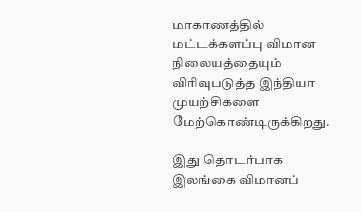மாகாணத்தில் மட்டக்களப்பு விமான நிலையத்தையும் விரிவுபடுத்த இந்தியா முயற்சிகளை மேற்கொண்டிருக்கிறது.

இது தொடர்பாக இலங்கை விமானப்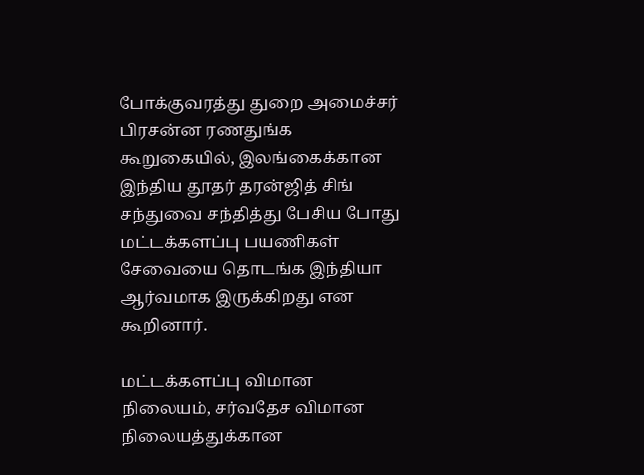போக்குவரத்து துறை அமைச்சர் பிரசன்ன ரணதுங்க கூறுகையில், இலங்கைக்கான இந்திய தூதர் தரன்ஜித் சிங் சந்துவை சந்தித்து பேசிய போது மட்டக்களப்பு பயணிகள் சேவையை தொடங்க இந்தியா ஆர்வமாக இருக்கிறது என கூறினார்.

மட்டக்களப்பு விமான நிலையம், சர்வதேச விமான நிலையத்துக்கான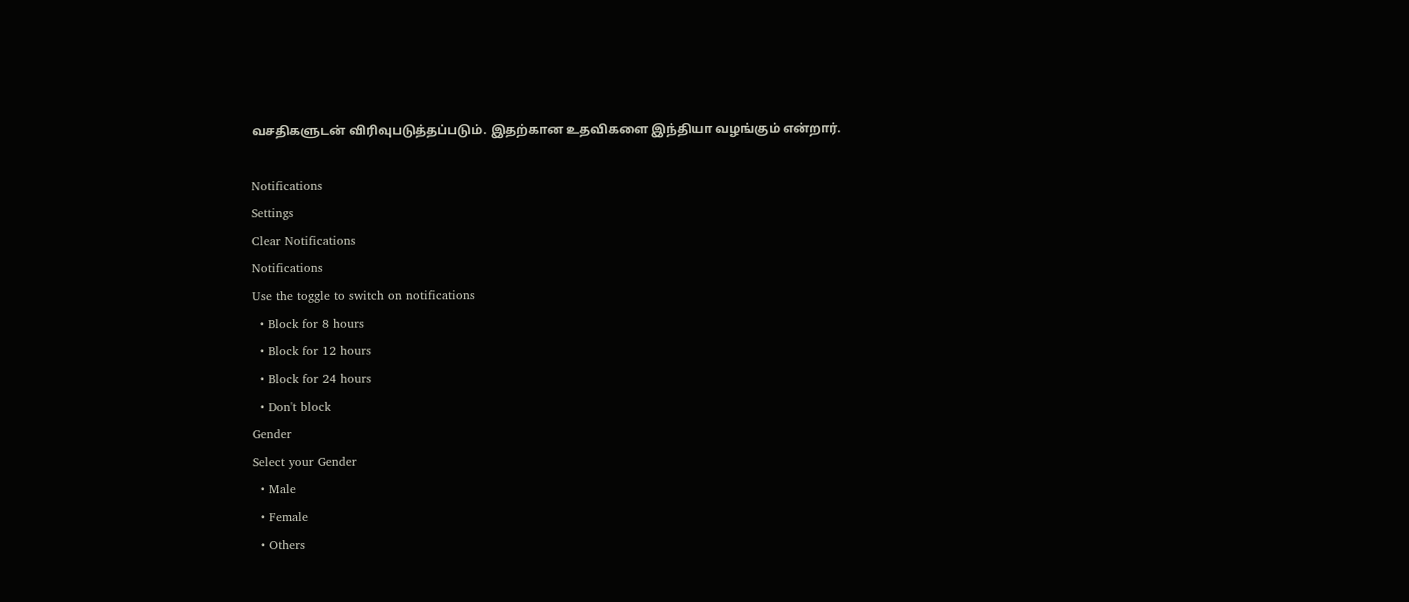வசதிகளுடன் விரிவுபடுத்தப்படும். இதற்கான உதவிகளை இந்தியா வழங்கும் என்றார்.

Notifications
Settings
Clear Notifications
Notifications
Use the toggle to switch on notifications
  • Block for 8 hours
  • Block for 12 hours
  • Block for 24 hours
  • Don't block
Gender
Select your Gender
  • Male
  • Female
  • Others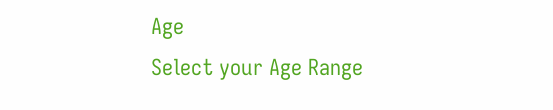Age
Select your Age Range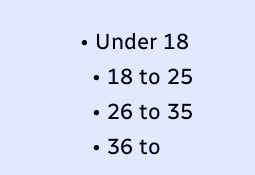• Under 18
  • 18 to 25
  • 26 to 35
  • 36 to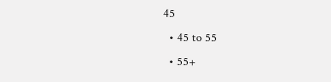45
  • 45 to 55
  • 55+